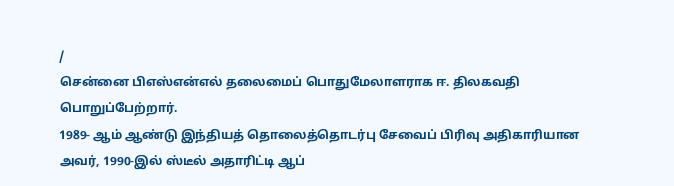/
சென்னை பிஎஸ்என்எல் தலைமைப் பொதுமேலாளராக ஈ. திலகவதி பொறுப்பேற்றார்.
1989- ஆம் ஆண்டு இந்தியத் தொலைத்தொடர்பு சேவைப் பிரிவு அதிகாரியான அவர், 1990-இல் ஸ்டீல் அதாரிட்டி ஆப்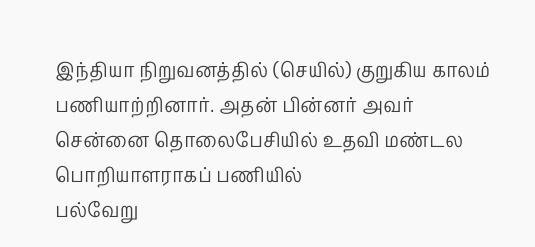இந்தியா நிறுவனத்தில் (செயில்) குறுகிய காலம் பணியாற்றினார். அதன் பின்னர் அவர் சென்னை தொலைபேசியில் உதவி மண்டல பொறியாளராகப் பணியில்
பல்வேறு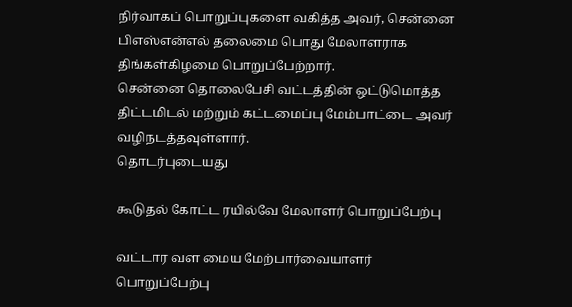நிர்வாகப் பொறுப்புகளை வகித்த அவர், சென்னை பிஎஸ்என்எல் தலைமை பொது மேலாளராக திங்கள்கிழமை பொறுப்பேற்றார்.
சென்னை தொலைபேசி வட்டத்தின் ஒட்டுமொத்த திட்டமிடல் மற்றும் கட்டமைப்பு மேம்பாட்டை அவர் வழிநடத்தவுள்ளார்.
தொடர்புடையது

கூடுதல் கோட்ட ரயில்வே மேலாளர் பொறுப்பேற்பு

வட்டார வள மைய மேற்பார்வையாளர் பொறுப்பேற்பு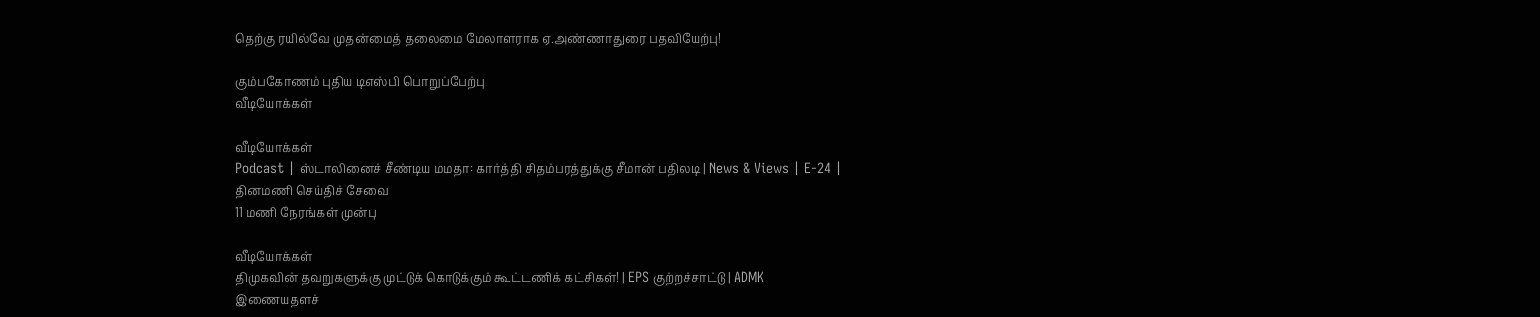தெற்கு ரயில்வே முதன்மைத் தலைமை மேலாளராக ஏ.அண்ணாதுரை பதவியேற்பு!

கும்பகோணம் புதிய டிஎஸ்பி பொறுப்பேற்பு
வீடியோக்கள்

வீடியோக்கள்
Podcast | ஸ்டாலினைச் சீண்டிய மமதா: கார்த்தி சிதம்பரத்துக்கு சீமான் பதிலடி | News & Views | E-24 |
தினமணி செய்திச் சேவை
11 மணி நேரங்கள் முன்பு

வீடியோக்கள்
திமுகவின் தவறுகளுக்கு முட்டுக் கொடுக்கும் கூட்டணிக் கட்சிகள்! | EPS குற்றச்சாட்டு | ADMK
இணையதளச்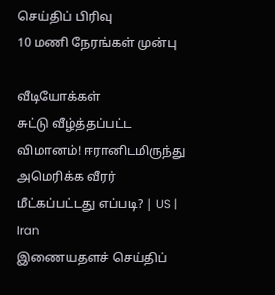செய்திப் பிரிவு
10 மணி நேரங்கள் முன்பு

வீடியோக்கள்
சுட்டு வீழ்த்தப்பட்ட விமானம்! ஈரானிடமிருந்து அமெரிக்க வீரர் மீட்கப்பட்டது எப்படி? | US | Iran
இணையதளச் செய்திப்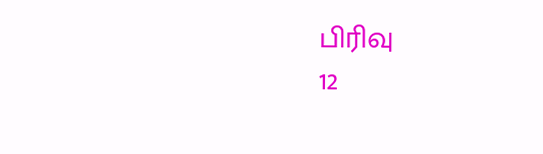பிரிவு
12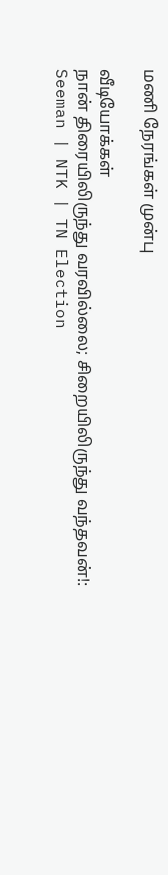மணி நேரங்கள் முன்பு

வீடியோக்கள்
நான் திரையிலிருந்து வரவில்லை; சிறையிலிருந்து வந்தவன்!: Seeman | NTK | TN Election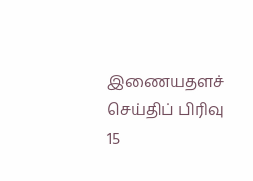இணையதளச் செய்திப் பிரிவு
15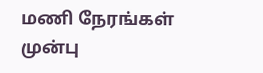மணி நேரங்கள் முன்பு